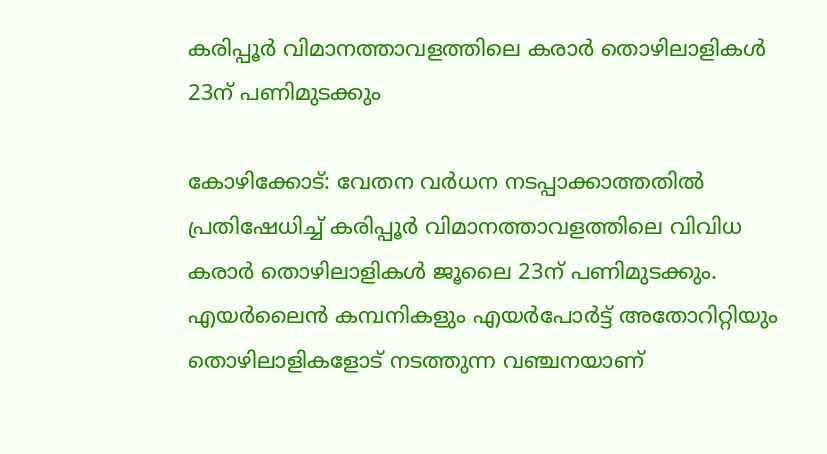കരിപ്പൂര്‍ വിമാനത്താവളത്തിലെ കരാര്‍ തൊഴിലാളികള്‍ 23ന് പണിമുടക്കും

കോഴിക്കോട്: വേതന വര്‍ധന നടപ്പാക്കാത്തതില്‍ പ്രതിഷേധിച്ച് കരിപ്പൂര്‍ വിമാനത്താവളത്തിലെ വിവിധ കരാര്‍ തൊഴിലാളികള്‍ ജൂലൈ 23ന് പണിമുടക്കും. എയര്‍ലൈന്‍ കമ്പനികളും എയര്‍പോര്‍ട്ട് അതോറിറ്റിയും തൊഴിലാളികളോട് നടത്തുന്ന വഞ്ചനയാണ്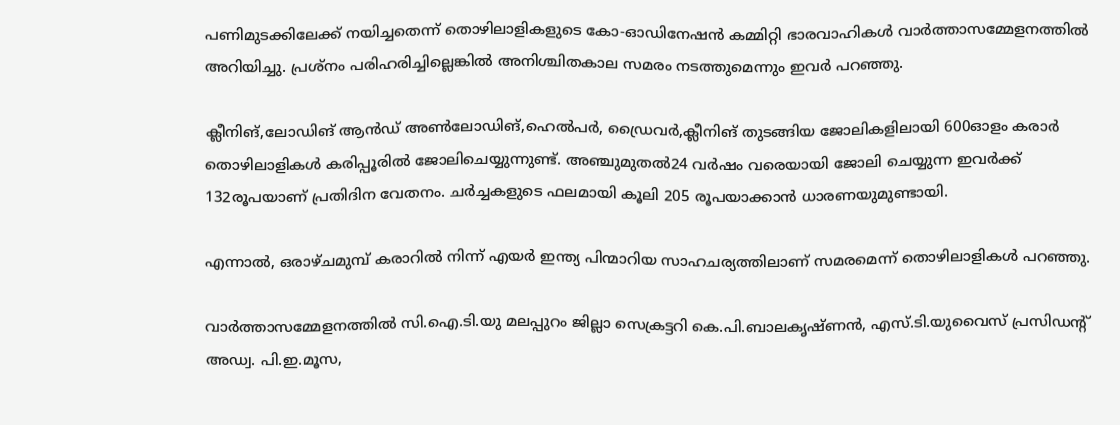പണിമുടക്കിലേക്ക് നയിച്ചതെന്ന് തൊഴിലാളികളുടെ കോ-ഓഡിനേഷന്‍ കമ്മിറ്റി ഭാരവാഹികള്‍ വാര്‍ത്താസമ്മേളനത്തില്‍ അറിയിച്ചു. പ്രശ്‌നം പരിഹരിച്ചില്ലെങ്കില്‍ അനിശ്ചിതകാല സമരം നടത്തുമെന്നും ഇവര്‍ പറഞ്ഞു.

ക്ലീനിങ്,ലോഡിങ് ആന്‍ഡ് അണ്‍ലോഡിങ്,ഹെല്‍പര്‍, ഡ്രൈവര്‍,ക്ലീനിങ് തുടങ്ങിയ ജോലികളിലായി 600ഓളം കരാര്‍ തൊഴിലാളികള്‍ കരിപ്പൂരില്‍ ജോലിചെയ്യുന്നുണ്ട്. അഞ്ചുമുതല്‍24 വര്‍ഷം വരെയായി ജോലി ചെയ്യുന്ന ഇവര്‍ക്ക് 132രൂപയാണ് പ്രതിദിന വേതനം. ചര്‍ച്ചകളുടെ ഫലമായി കൂലി 205 രൂപയാക്കാന്‍ ധാരണയുമുണ്ടായി.

എന്നാല്‍, ഒരാഴ്ചമുമ്പ് കരാറില്‍ നിന്ന് എയര്‍ ഇന്ത്യ പിന്മാറിയ സാഹചര്യത്തിലാണ് സമരമെന്ന് തൊഴിലാളികള്‍ പറഞ്ഞു.

വാര്‍ത്താസമ്മേളനത്തില്‍ സി.ഐ.ടി.യു മലപ്പുറം ജില്ലാ സെക്രട്ടറി കെ.പി.ബാലകൃഷ്ണന്‍, എസ്.ടി.യുവൈസ് പ്രസിഡന്റ് അഡ്വ. പി.ഇ.മൂസ,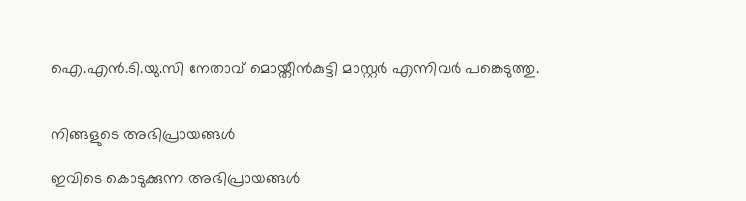ഐ.എന്‍.ടി.യു.സി നേതാവ് മൊയ്തീന്‍കുട്ടി മാസ്റ്റര്‍ എന്നിവര്‍ പങ്കെടുത്തു.


നിങ്ങളുടെ അഭിപ്രായങ്ങള്‍

ഇവിടെ കൊടുക്കുന്ന അഭിപ്രായങ്ങള്‍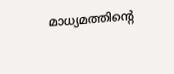മാധ്യമത്തിന്റെ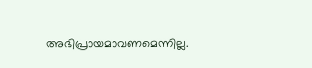അഭിപ്രായമാവണമെന്നില്ല.